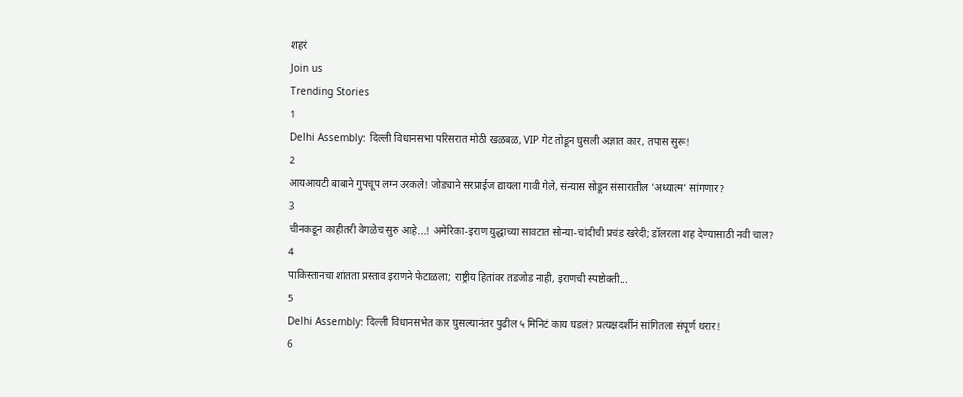शहरं
Join us
Trending Stories
1
Delhi Assembly: दिल्ली विधानसभा परिसरात मोठी खळबळ, VIP गेट तोडून घुसली अज्ञात कार, तपास सुरू!
2
आयआयटी बाबाने गुपचूप लग्न उरकले! जोड्याने सरप्राईज द्यायला गावी गेले, संन्यास सोडून संसारातील 'अध्यात्म' सांगणार?
3
चीनकडून काहीतरी वेगळेच सुरु आहे...! अमेरिका-इराण युद्धाच्या सावटात सोन्या-चांदीची प्रचंड खरेदी; डॉलरला शह देण्यासाठी नवी चाल?
4
पाकिस्तानचा शांतता प्रस्ताव इराणने फेटाळला; राष्ट्रीय हितांवर तडजोड नाही, इराणची स्पष्टोक्ती...
5
Delhi Assembly: दिल्ली विधानसभेत कार घुसल्यानंतर पुढील ५ मिनिटं काय घडलं? प्रत्यक्षदर्शीनं सांगितला संपूर्ण थरार!
6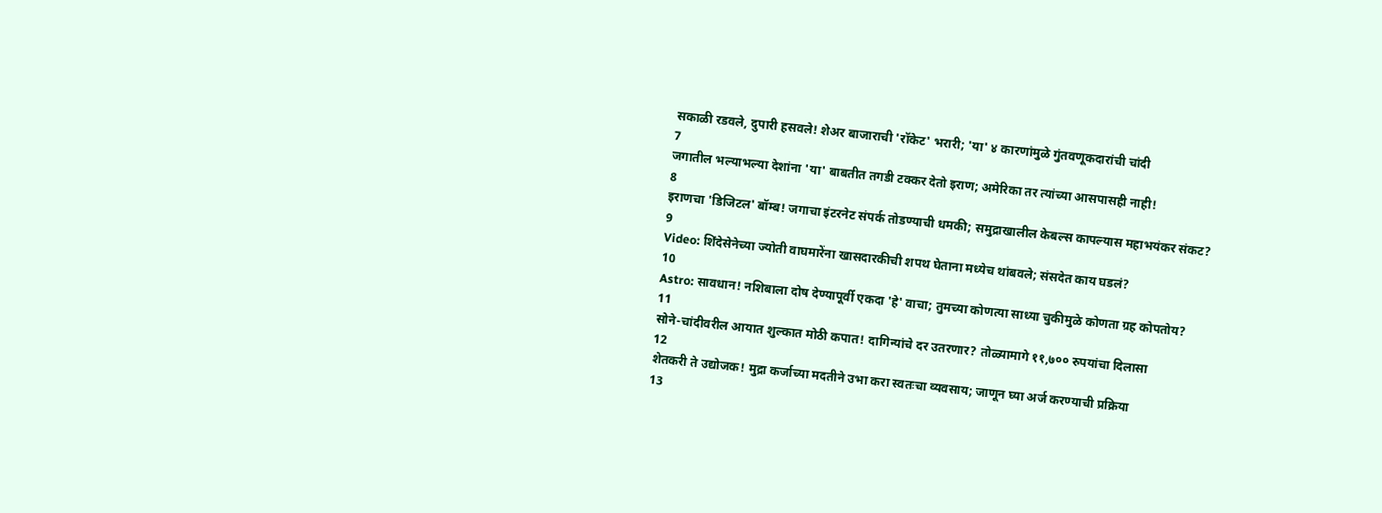सकाळी रडवले, दुपारी हसवले! शेअर बाजाराची 'रॉकेट' भरारी; 'या' ४ कारणांमुळे गुंतवणूकदारांची चांदी
7
जगातील भल्याभल्या देशांना 'या' बाबतीत तगडी टक्कर देतो इराण; अमेरिका तर त्यांच्या आसपासही नाही!
8
इराणचा 'डिजिटल' बॉम्ब! जगाचा इंटरनेट संपर्क तोडण्याची धमकी; समुद्राखालील केबल्स कापल्यास महाभयंकर संकट?
9
Video: शिंदेसेनेच्या ज्योती वाघमारेंना खासदारकीची शपथ घेताना मध्येच थांबवले; संसदेत काय घडलं?
10
Astro: सावधान! नशिबाला दोष देण्यापूर्वी एकदा 'हे' वाचा; तुमच्या कोणत्या साध्या चुकीमुळे कोणता ग्रह कोपतोय?
11
सोने-चांदीवरील आयात शुल्कात मोठी कपात! दागिन्यांचे दर उतरणार? तोळ्यामागे ११,७०० रुपयांचा दिलासा
12
शेतकरी ते उद्योजक! मुद्रा कर्जाच्या मदतीने उभा करा स्वतःचा व्यवसाय; जाणून घ्या अर्ज करण्याची प्रक्रिया
13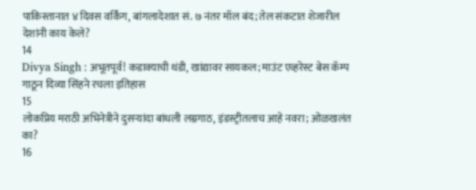पाकिस्तानात ४ दिवस वर्किंग, बांगलादेशात सं. ७ नंतर मॉल बंद; तेल संकटात शेजारील देशांनी काय केले?
14
Divya Singh : अभूतपूर्व! कडाक्याची थंडी, खांद्यावर सायकल; माउंट एव्हरेस्ट बेस कॅम्प गाठून दिव्या सिंहने रचला इतिहास
15
लोकप्रिय मराठी अभिनेत्रीने दुसऱ्यांदा बांधली लग्नगाठ, इंडस्ट्रीतलाच आहे नवरा; ओळखलंत का?
16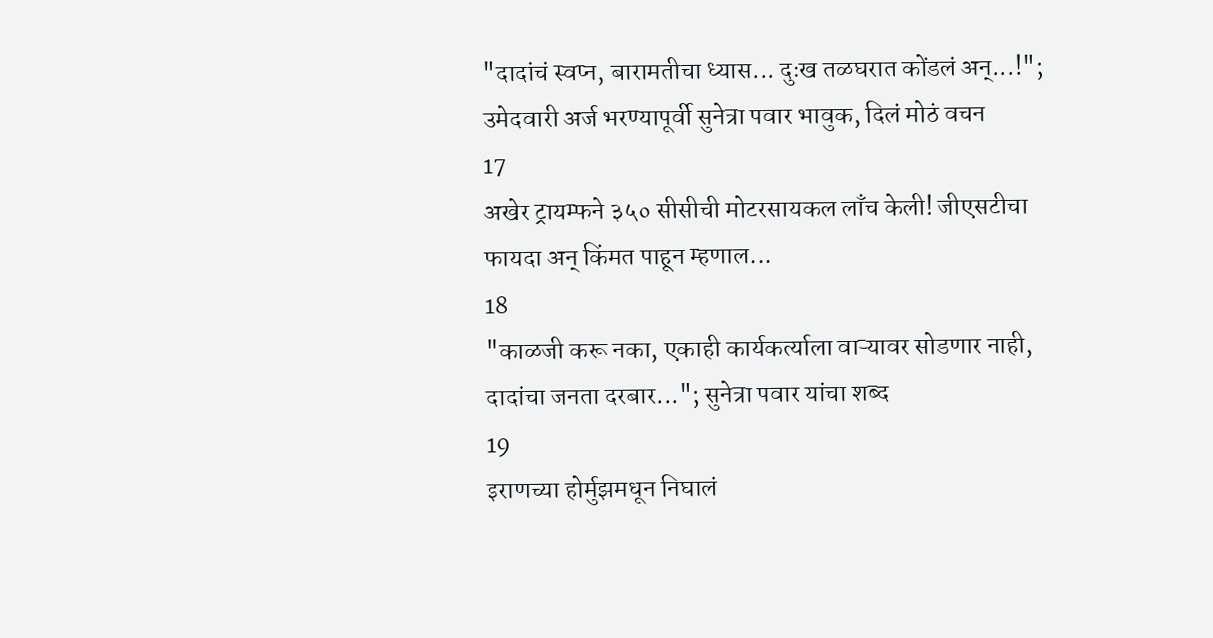"दादांचं स्वप्न, बारामतीचा ध्यास... दुःख तळघरात कोंडलं अन्...!"; उमेदवारी अर्ज भरण्यापूर्वी सुनेत्रा पवार भावुक, दिलं मोठं वचन
17
अखेर ट्रायम्फने ३५० सीसीची मोटरसायकल लाँच केली! जीएसटीचा फायदा अन् किंमत पाहून म्हणाल...
18
"काळजी करू नका, एकाही कार्यकर्त्याला वाऱ्यावर सोडणार नाही, दादांचा जनता दरबार..."; सुनेत्रा पवार यांचा शब्द
19
इराणच्या होर्मुझमधून निघालं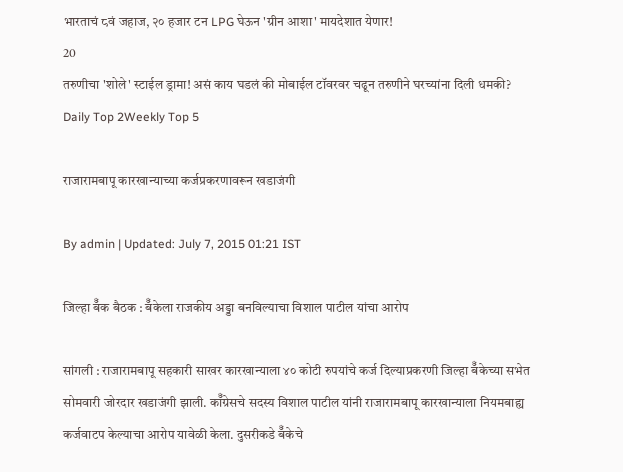भारताचं ८वं जहाज, २० हजार टन LPG घेऊन 'ग्रीन आशा' मायदेशात येणार!
20
तरुणीचा 'शोले' स्टाईल ड्रामा! असं काय घडलं की मोबाईल टॉवरवर चढून तरुणीने घरच्यांना दिली धमकी?
Daily Top 2Weekly Top 5

राजारामबापू कारखान्याच्या कर्जप्रकरणावरून खडाजंगी

By admin | Updated: July 7, 2015 01:21 IST

जिल्हा बॅँक बैठक : बॅँकेला राजकीय अड्डा बनविल्याचा विशाल पाटील यांचा आरोप

सांगली : राजारामबापू सहकारी साखर कारखान्याला ४० कोटी रुपयांचे कर्ज दिल्याप्रकरणी जिल्हा बॅँकेच्या सभेत सोमवारी जोरदार खडाजंगी झाली. कॉँग्रेसचे सदस्य विशाल पाटील यांनी राजारामबापू कारखान्याला नियमबाह्य कर्जवाटप केल्याचा आरोप यावेळी केला. दुसरीकडे बॅँकेचे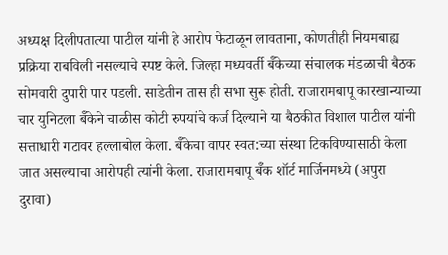अध्यक्ष दिलीपतात्या पाटील यांनी हे आरोप फेटाळून लावताना, कोणतीही नियमबाह्य प्रक्रिया राबविली नसल्याचे स्पष्ट केले. जिल्हा मध्यवर्ती बॅँकेच्या संचालक मंडळाची बैठक सोमवारी दुपारी पार पडली. साडेतीन तास ही सभा सुरू होती. राजारामबापू कारखान्याच्या चार युनिटला बॅँकेने चाळीस कोटी रुपयांचे कर्ज दिल्याने या बैठकीत विशाल पाटील यांनी सत्ताधारी गटावर हल्लाबोल केला. बॅँकेचा वापर स्वत:च्या संस्था टिकविण्यासाठी केला जात असल्याचा आरोपही त्यांनी केला. राजारामबापू बॅँक शॉर्ट मार्जिनमध्ये (अपुरा दुरावा)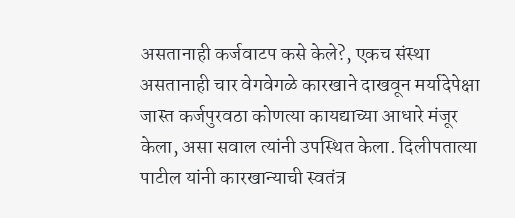असतानाही कर्जवाटप कसे केले?, एकच संस्था असतानाही चार वेगवेगळे कारखाने दाखवून मर्यादेपेक्षा जास्त कर्जपुरवठा कोणत्या कायद्याच्या आधारे मंजूर केला, असा सवाल त्यांनी उपस्थित केला. दिलीपतात्या पाटील यांनी कारखान्याची स्वतंत्र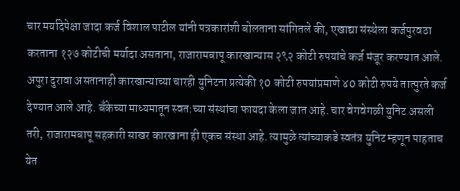चार मर्यादेपेक्षा जादा कर्ज विशाल पाटील यांनी पत्रकारांशी बोलताना सांगितले की, एखाद्या संस्थेला कर्जपुरवठा करताना १२७ कोटीची मर्यादा असताना, राजारामबापू कारखान्यास २९२ कोटी रुपयांचे कर्ज मंजूर करण्यात आले. अपुरा दुरावा असतानाही कारखान्याच्या चारही युनिटना प्रत्येकी १0 कोटी रुपयांप्रमाणे ४0 कोटी रुपये तात्पुरते कर्ज देण्यात आले आहे. बँकेच्या माध्यमातून स्वत:च्या संस्थांचा फायदा केला जात आहे. चार वेगवेगळी युनिट असली तरी, राजारामबापू सहकारी साखर कारखाना ही एकच संस्था आहे. त्यामुळे त्यांच्याकडे स्वतंत्र युनिट म्हणून पाहताच येत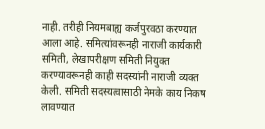नाही. तरीही नियमबाह्य कर्जपुरवठा करण्यात आला आहे. समित्यांवरूनही नाराजी कार्यकारी समिती, लेखापरीक्षण समिती नियुक्त करण्यावरूनही काही सदस्यांनी नाराजी व्यक्त केली. समिती सदस्यत्वासाठी नेमके काय निकष लावण्यात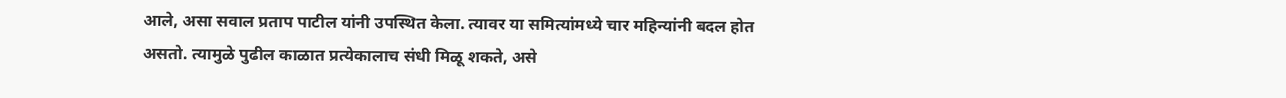आले, असा सवाल प्रताप पाटील यांनी उपस्थित केला. त्यावर या समित्यांमध्ये चार महिन्यांनी बदल होत असतो. त्यामुळे पुढील काळात प्रत्येकालाच संधी मिळू शकते, असे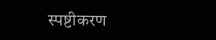स्पष्टीकरण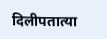दिलीपतात्या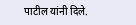पाटील यांनी दिले.